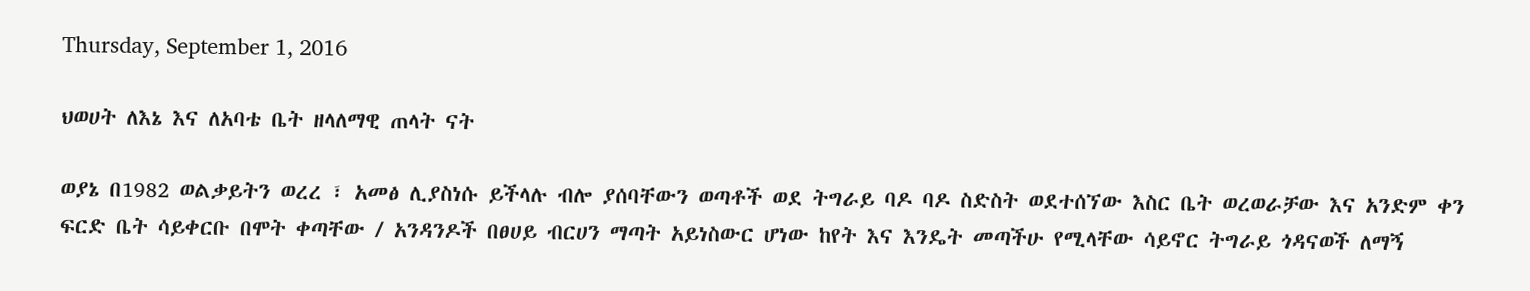Thursday, September 1, 2016

ህወሀት ለእኔ እና ለአባቴ ቤት ዘላለማዊ ጠላት ናት

ወያኔ በ1982 ወልቃይትን ወረረ ፣ አመፅ ሊያስነሱ ይችላሉ ብሎ ያሰባቸውን ወጣቶች ወደ ትግራይ ባዶ ባዶ ስድስት ወደተሰኘው እስር ቤት ወረወራቻው እና አንድም ቀን ፍርድ ቤት ሳይቀርቡ በሞት ቀጣቸው / አንዳንዶች በፀሀይ ብርሀን ማጣት አይነስውር ሆነው ከየት እና እንዴት መጣችሁ የሚላቸው ሳይኖር ትግራይ ጎዳናወች ለማኝ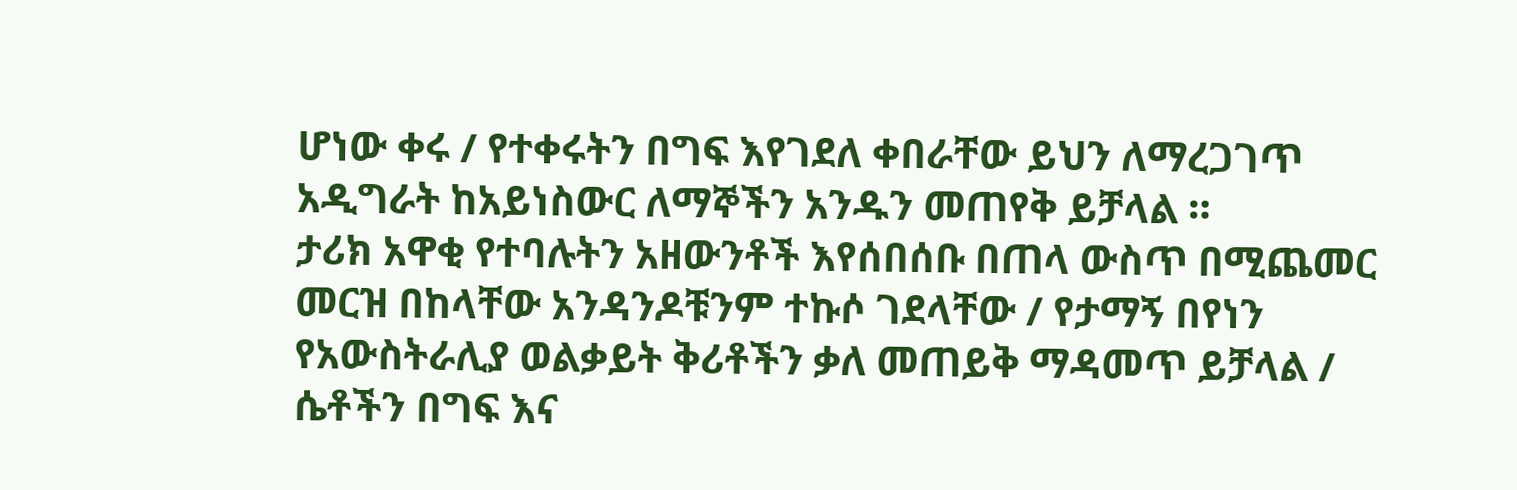ሆነው ቀሩ / የተቀሩትን በግፍ እየገደለ ቀበራቸው ይህን ለማረጋገጥ አዲግራት ከአይነስውር ለማኞችን አንዱን መጠየቅ ይቻላል ።
ታሪክ አዋቂ የተባሉትን አዘውንቶች እየሰበሰቡ በጠላ ውስጥ በሚጨመር መርዝ በከላቸው አንዳንዶቹንም ተኩሶ ገደላቸው / የታማኝ በየነን የአውስትራሊያ ወልቃይት ቅሪቶችን ቃለ መጠይቅ ማዳመጥ ይቻላል /
ሴቶችን በግፍ እና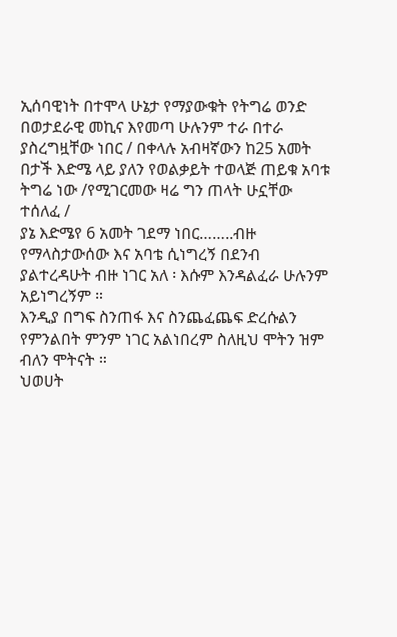ኢሰባዊነት በተሞላ ሁኔታ የማያውቁት የትግሬ ወንድ በወታደራዊ መኪና እየመጣ ሁሉንም ተራ በተራ ያስረግዟቸው ነበር / በቀላሉ አብዛኛውን ከ25 አመት በታች እድሜ ላይ ያለን የወልቃይት ተወላጅ ጠይቁ አባቱ ትግሬ ነው /የሚገርመው ዛሬ ግን ጠላት ሁኗቸው ተሰለፈ /
ያኔ እድሜየ 6 አመት ገደማ ነበር……..ብዙ የማላስታውሰው እና አባቴ ሲነግረኝ በደንብ ያልተረዳሁት ብዙ ነገር አለ ፡ እሱም እንዳልፈራ ሁሉንም አይነግረኝም ።
እንዲያ በግፍ ስንጠፋ እና ስንጨፈጨፍ ድረሱልን የምንልበት ምንም ነገር አልነበረም ስለዚህ ሞትን ዝም ብለን ሞትናት ።
ህወሀት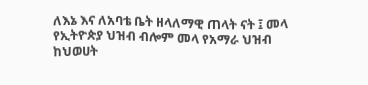ለእኔ እና ለአባቴ ቤት ዘላለማዊ ጠላት ናት ፤ መላ የኢትዮጵያ ህዝብ ብሎም መላ የአማራ ህዝብ ከህወሀት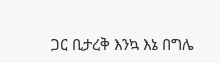ጋር ቢታረቅ እንኳ እኔ በግሌ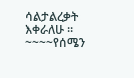ሳልታልረቃት እቀራለሁ ።
~~~~የሰሜን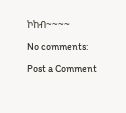ኮከብ~~~~

No comments:

Post a Comment